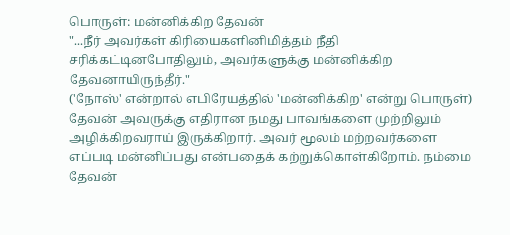பொருள்: மன்னிக்கிற தேவன்
"...நீர் அவர்கள் கிரியைகளினிமித்தம் நீதி சரிக்கட்டினபோதிலும், அவர்களுக்கு மன்னிக்கிற தேவனாயிருந்தீர்."
('நோஸ்' என்றால் எபிரேயத்தில் 'மன்னிக்கிற' என்று பொருள்)
தேவன் அவருக்கு எதிரான நமது பாவங்களை முற்றிலும் அழிக்கிறவராய் இருக்கிறார். அவர் மூலம் மற்றவர்களை எப்படி மன்னிப்பது என்பதைக் கற்றுக்கொள்கிறோம். நம்மை தேவன்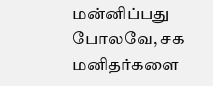மன்னிப்பது போலவே, சக மனிதர்களை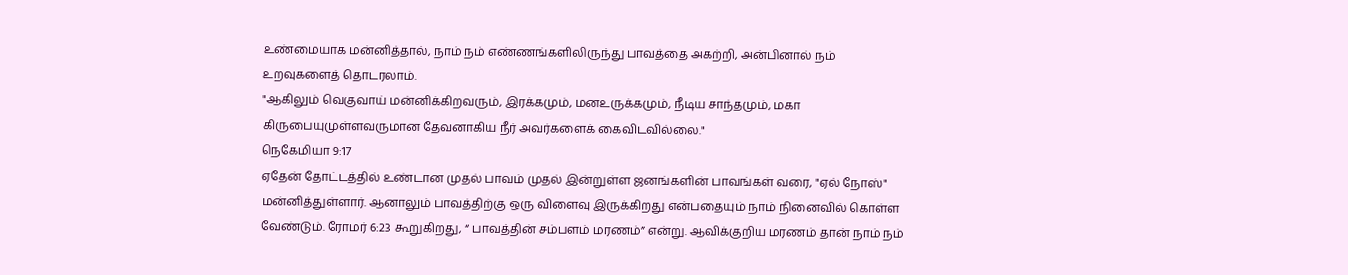உண்மையாக மன்னித்தால், நாம் நம் எண்ணங்களிலிருந்து பாவத்தை அகற்றி, அன்பினால் நம் உறவுகளைத் தொடரலாம்.
"ஆகிலும் வெகுவாய் மன்னிக்கிறவரும், இரக்கமும், மனஉருக்கமும், நீடிய சாந்தமும், மகா கிருபையுமுள்ளவருமான தேவனாகிய நீர் அவர்களைக் கைவிடவில்லை."
நெகேமியா 9:17
ஏதேன் தோட்டத்தில் உண்டான முதல் பாவம் முதல் இன்றுள்ள ஜனங்களின் பாவங்கள் வரை, "ஏல் நோஸ்" மன்னித்துள்ளார். ஆனாலும் பாவத்திற்கு ஒரு விளைவு இருக்கிறது என்பதையும் நாம் நினைவில் கொள்ள வேண்டும். ரோமர் 6:23 கூறுகிறது, “ பாவத்தின் சம்பளம் மரணம்” என்று. ஆவிக்குறிய மரணம் தான் நாம் நம்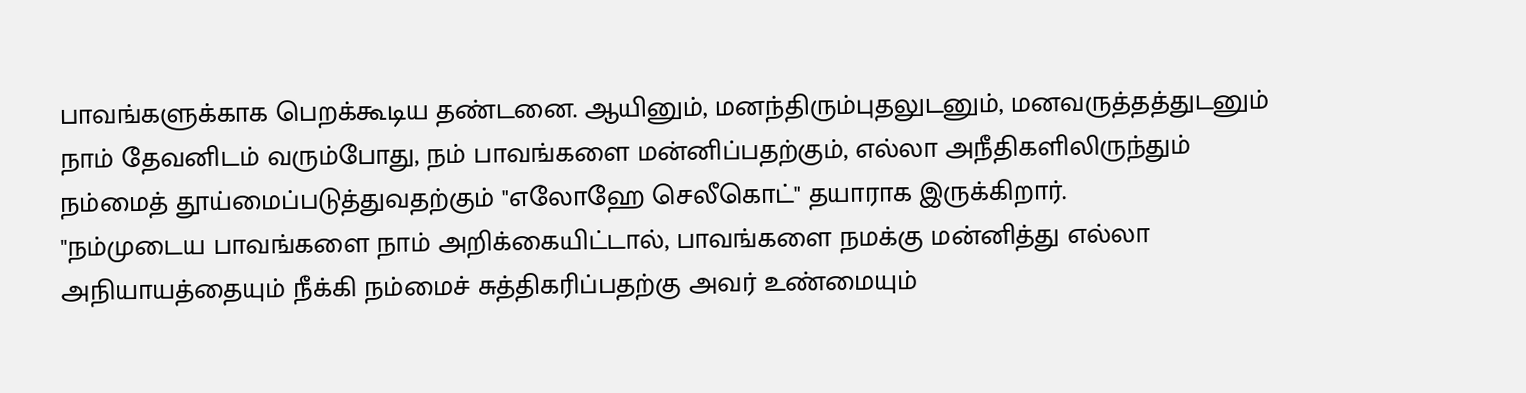பாவங்களுக்காக பெறக்கூடிய தண்டனை. ஆயினும், மனந்திரும்புதலுடனும், மனவருத்தத்துடனும் நாம் தேவனிடம் வரும்போது, நம் பாவங்களை மன்னிப்பதற்கும், எல்லா அநீதிகளிலிருந்தும் நம்மைத் தூய்மைப்படுத்துவதற்கும் "எலோஹே செலீகொட்" தயாராக இருக்கிறார்.
"நம்முடைய பாவங்களை நாம் அறிக்கையிட்டால், பாவங்களை நமக்கு மன்னித்து எல்லா அநியாயத்தையும் நீக்கி நம்மைச் சுத்திகரிப்பதற்கு அவர் உண்மையும்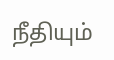நீதியும்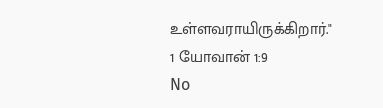உள்ளவராயிருக்கிறார்."
1 யோவான் 1:9
No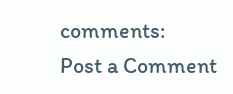comments:
Post a Comment